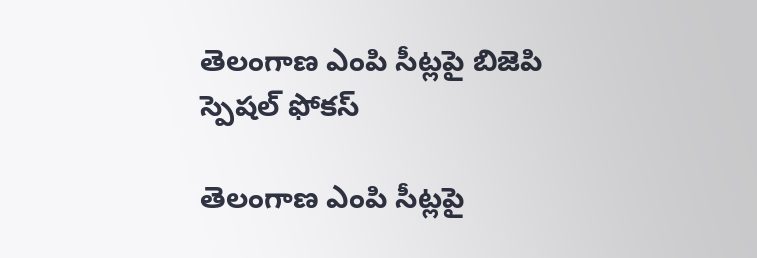తెలంగాణ ఎంపి సీట్లపై బిజెపి స్పెషల్‌ ఫోకస్‌

తెలంగాణ ఎంపి సీట్లపై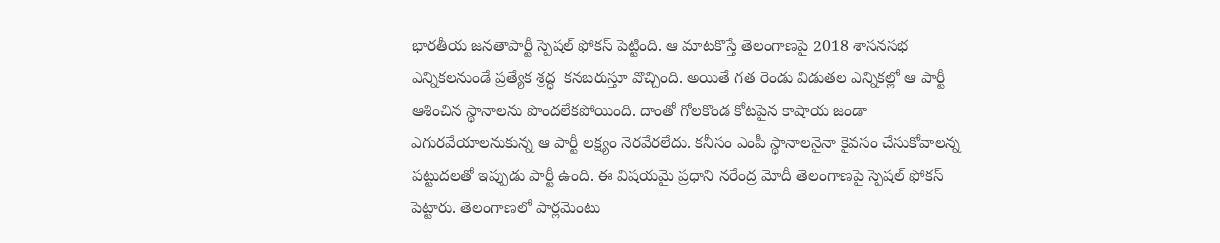భారతీయ జనతాపార్టీ స్పెషల్‌ ఫోకస్‌ పెట్టింది. ఆ మాటకొస్తే తెలంగాణపై 2018 శాసనసభ ఎన్నికలనుండే ప్రత్యేక శ్రద్ధ  కనబరుస్తూ వొచ్చింది. అయితే గత రెండు విడుతల ఎన్నికల్లో ఆ పార్టీ ఆశించిన స్థానాలను పొందలేకపోయింది. దాంతో గోలకొండ కోటపైన కాషాయ జండా ఎగురవేయాలనుకున్న ఆ పార్టీ లక్ష్యం నెరవేరలేదు. కనీసం ఎంపీ స్థానాలనైనా కైవసం చేసుకోవాలన్న పట్టుదలతో ఇప్పుడు పార్టీ ఉంది. ఈ విషయమై ప్రధాని నరేంద్ర మోదీ తెలంగాణపై స్పెషల్‌ ఫోకస్‌ పెట్టారు. తెలంగాణలో పార్లమెంటు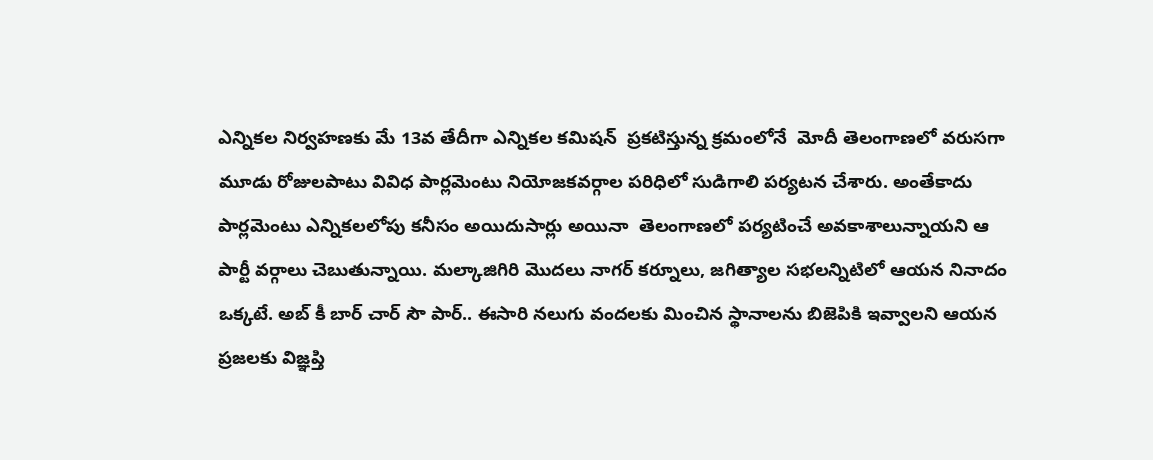ఎన్నికల నిర్వహణకు మే 13వ తేదీగా ఎన్నికల కమిషన్‌  ప్రకటిస్తున్న క్రమంలోనే  మోదీ తెలంగాణలో వరుసగా మూడు రోజులపాటు వివిధ పార్లమెంటు నియోజకవర్గాల పరిధిలో సుడిగాలి పర్యటన చేశారు. అంతేకాదు  పార్లమెంటు ఎన్నికలలోపు కనీసం అయిదుసార్లు అయినా  తెలంగాణలో పర్యటించే అవకాశాలున్నాయని ఆ పార్టీ వర్గాలు చెబుతున్నాయి. మల్కాజిగిరి మొదలు నాగర్‌ కర్నూలు, జగిత్యాల సభలన్నిటిలో ఆయన నినాదం ఒక్కటే. అబ్‌ కీ బార్‌ చార్‌ సౌ పార్‌.. ఈసారి నలుగు వందలకు మించిన స్థానాలను బిజెపికి ఇవ్వాలని ఆయన ప్రజలకు విజ్ఞప్తి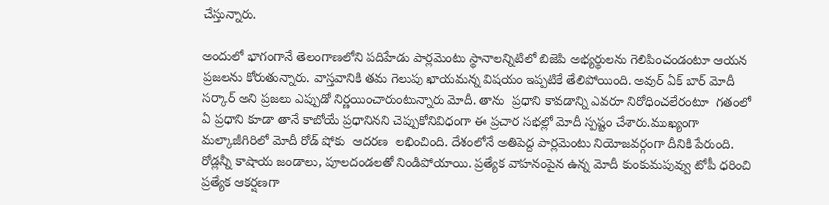చేస్తున్నారు.

అందులో భాగంగానే తెలంగాణలోని పదిహేడు పార్లమెంటు స్థానాలన్నిటిలో బిజెపి అభ్యర్థులను గెలిపించండంటూ ఆయన ప్రజలను కోరుతున్నారు. వాస్తవానికి తమ గెలుపు ఖాయమన్న విషయం ఇప్పటికే తేలిపోయింది. అవుర్‌ ఏక్‌ బార్‌ మోదీ సర్కార్‌ అని ప్రజలు ఎప్పుడో నిర్ణయించారుంటున్నారు మోదీ. తాను  ప్రధాని కావడాన్ని ఎవరూ నిరోధించలేరంటూ  గతంలో ఏ ప్రధాని కూడా తానే కాబోయే ప్రధానినని చెప్పుకోనివిధంగా ఈ ప్రచార సభల్లో మోదీ స్పష్టం చేశారు.ముఖ్యంగా మల్కాజీగిరిలో మోదీ రోడ్‌ షోకు  ఆదరణ  లభించింది. దేశంలోనే అతిపెద్ద పార్లమెంటు నియోజవర్గంగా దీనికి పేరుంది. రోడ్లన్నీ కాషాయ జండాలు, పూలదండలతో నిండిపోయాయి. ప్రత్యేక వాహనంపైన ఉన్న మోదీ కుంకుమపువ్వు టోపీ ధరించి  ప్రత్యేక ఆకర్షణగా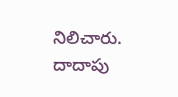నిలిచారు. దాదాపు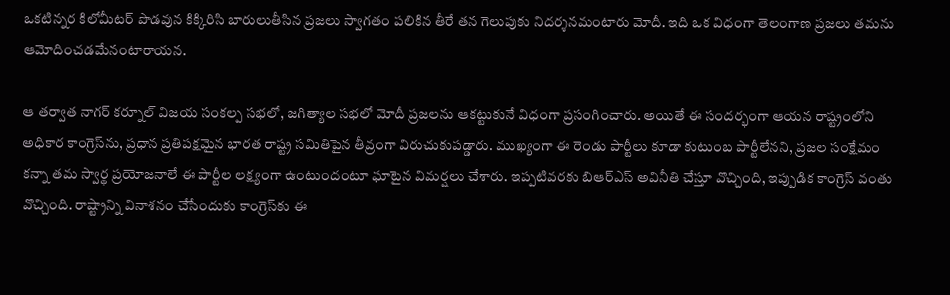ఒకటిన్నర కిలోమీటర్‌ పొడవున కిక్కిరిసి బారులుతీసిన ప్రజలు స్వాగతం పలికిన తీరే తన గెలుపుకు నిదర్శనమంటారు మోదీ. ఇది ఒక విధంగా తెలంగాణ ప్రజలు తమను ఆమోదించడమేనంటారాయన.

ఆ తర్వాత నాగర్‌ కర్నూల్‌ విజయ సంకల్ప సభలో, జగిత్యాల సభలో మోదీ ప్రజలను ఆకట్టుకునే విధంగా ప్రసంగించారు. అయితే ఈ సందర్భంగా ఆయన రాష్ట్రంలోని అధికార కాంగ్రెస్‌ను, ప్రధాన ప్రతిపక్షమైన భారత రాష్ట్ర సమితిపైన తీవ్రంగా విరుచుకుపడ్డారు. ముఖ్యంగా ఈ రెండు పార్టీలు కూడా కుటుంబ పార్టీలేనని, ప్రజల సంక్షేమం కన్నా తమ స్వార్థ ప్రయోజనాలే ఈ పార్టీల లక్ష్యంగా ఉంటుందంటూ ఘాటైన విమర్షలు చేశారు. ఇప్పటివరకు బిఆర్‌ఎస్‌ అవినీతి చేస్తూ వొచ్చింది, ఇప్పుడిక కాంగ్రెస్‌ వంతు వొచ్చింది. రాష్ట్రాన్ని వినాశనం చేసేందుకు కాంగ్రెస్‌కు ఈ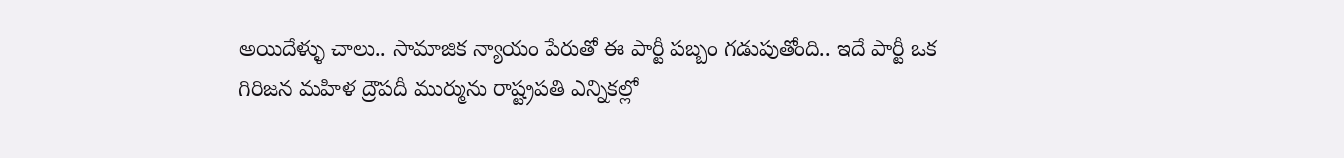అయిదేళ్ళు చాలు.. సామాజిక న్యాయం పేరుతో ఈ పార్టీ పబ్బం గడుపుతోంది.. ఇదే పార్టీ ఒక గిరిజన మహిళ ద్రౌపదీ ముర్మును రాష్ట్రపతి ఎన్నికల్లో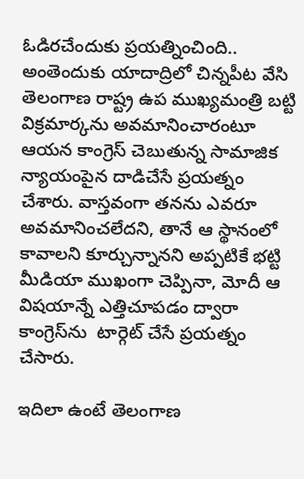ఓడిరచేందుకు ప్రయత్నించింది.. అంతెందుకు యాదాద్రిలో చిన్నపీట వేసి తెలంగాణ రాష్ట్ర ఉప ముఖ్యమంత్రి బట్టి విక్రమార్కను అవమానించారంటూ ఆయన కాంగ్రెస్‌ చెబుతున్న సామాజిక న్యాయంపైన దాడిచేసే ప్రయత్నం చేశారు. వాస్తవంగా తనను ఎవరూ అవమానించలేదని, తానే ఆ స్థానంలో కావాలని కూర్చున్నానని అప్పటికే భట్టి మీడియా ముఖంగా చెప్పినా, మోదీ ఆ విషయాన్నే ఎత్తిచూపడం ద్వారా కాంగ్రెస్‌ను  టార్గెట్‌ చేసే ప్రయత్నం చేసారు.

ఇదిలా ఉంటే తెలంగాణ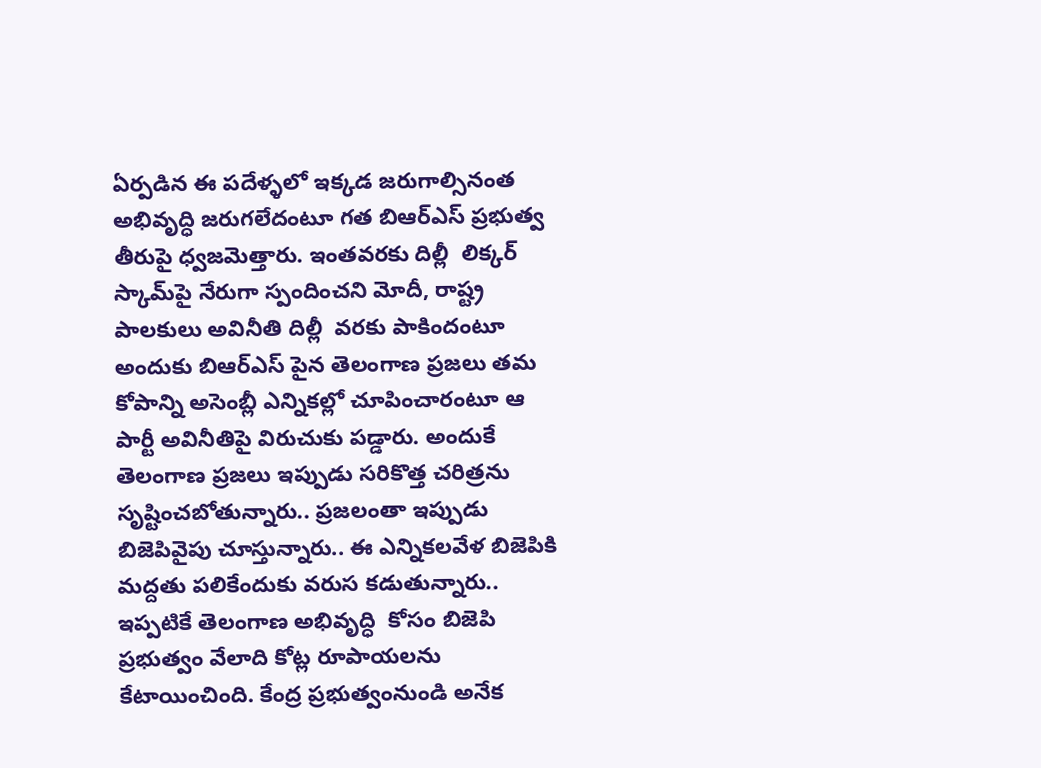ఏర్పడిన ఈ పదేళ్ళలో ఇక్కడ జరుగాల్సినంత అభివృద్ధి జరుగలేదంటూ గత బిఆర్‌ఎస్‌ ప్రభుత్వ తీరుపై ధ్వజమెత్తారు. ఇంతవరకు దిల్లీ  లిక్కర్‌ స్కామ్‌పై నేరుగా స్పందించని మోదీ, రాష్ట్ర పాలకులు అవినీతి దిల్లీ  వరకు పాకిందంటూ అందుకు బిఆర్‌ఎస్‌ పైన తెలంగాణ ప్రజలు తమ కోపాన్ని అసెంబ్లీ ఎన్నికల్లో చూపించారంటూ ఆ పార్టీ అవినీతిపై విరుచుకు పడ్డారు. అందుకే తెలంగాణ ప్రజలు ఇప్పుడు సరికొత్త చరిత్రను సృష్టించబోతున్నారు.. ప్రజలంతా ఇప్పుడు బిజెపివైపు చూస్తున్నారు.. ఈ ఎన్నికలవేళ బిజెపికి మద్దతు పలికేందుకు వరుస కడుతున్నారు.. ఇప్పటికే తెలంగాణ అభివృద్ధి  కోసం బిజెపి ప్రభుత్వం వేలాది కోట్ల రూపాయలను కేటాయించింది. కేంద్ర ప్రభుత్వంనుండి అనేక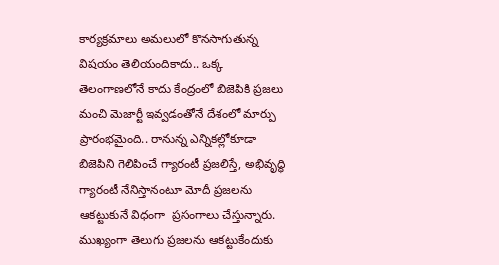కార్యక్రమాలు అమలులో కొనసాగుతున్న విషయం తెలియందికాదు.. ఒక్క తెలంగాణలోనే కాదు కేంద్రంలో బిజెపికి ప్రజలు మంచి మెజార్టీ ఇవ్వడంతోనే దేశంలో మార్పు ప్రారంభమైంది.. రానున్న ఎన్నికల్లోకూడా బిజెపిని గెలిపించే గ్యారంటీ ప్రజలిస్తే, అభివృద్ధి గ్యారంటీ నేనిస్తానంటూ మోదీ ప్రజలను ఆకట్టుకునే విధంగా  ప్రసంగాలు చేస్తున్నారు. ముఖ్యంగా తెలుగు ప్రజలను ఆకట్టుకేందుకు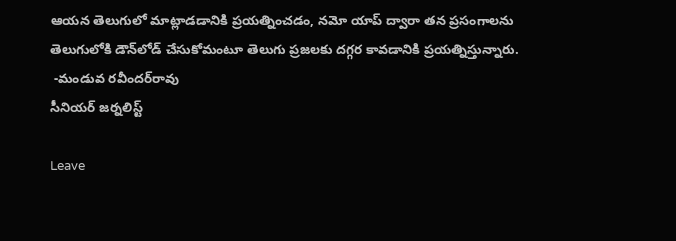ఆయన తెలుగులో మాట్లాడడానికి ప్రయత్నించడం, నమో యాప్‌ ద్వారా తన ప్రసంగాలను తెలుగులోకి డౌన్‌లోడ్‌ చేసుకోమంటూ తెలుగు ప్రజలకు దగ్గర కావడానికి ప్రయత్నిస్తున్నారు.
 -మండువ రవీందర్‌రావు
సీనియర్‌ జర్నలిస్ట్‌

Leave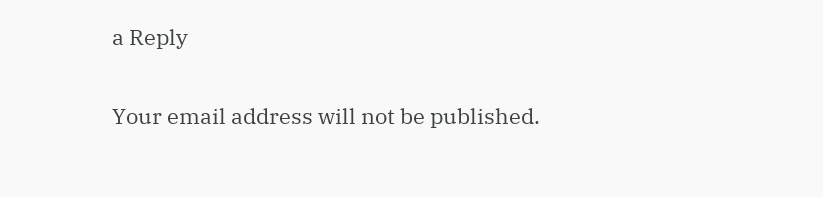a Reply

Your email address will not be published.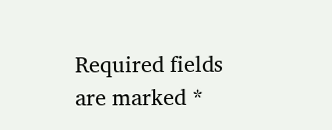Required fields are marked *